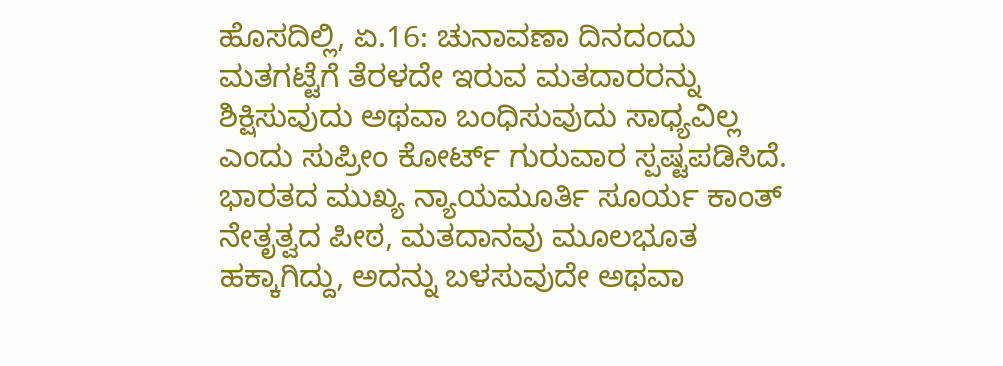ಹೊಸದಿಲ್ಲಿ, ಏ.16: ಚುನಾವಣಾ ದಿನದಂದು ಮತಗಟ್ಟೆಗೆ ತೆರಳದೇ ಇರುವ ಮತದಾರರನ್ನು ಶಿಕ್ಷಿಸುವುದು ಅಥವಾ ಬಂಧಿಸುವುದು ಸಾಧ್ಯವಿಲ್ಲ ಎಂದು ಸುಪ್ರೀಂ ಕೋರ್ಟ್ ಗುರುವಾರ ಸ್ಪಷ್ಟಪಡಿಸಿದೆ.
ಭಾರತದ ಮುಖ್ಯ ನ್ಯಾಯಮೂರ್ತಿ ಸೂರ್ಯ ಕಾಂತ್ ನೇತೃತ್ವದ ಪೀಠ, ಮತದಾನವು ಮೂಲಭೂತ ಹಕ್ಕಾಗಿದ್ದು, ಅದನ್ನು ಬಳಸುವುದೇ ಅಥವಾ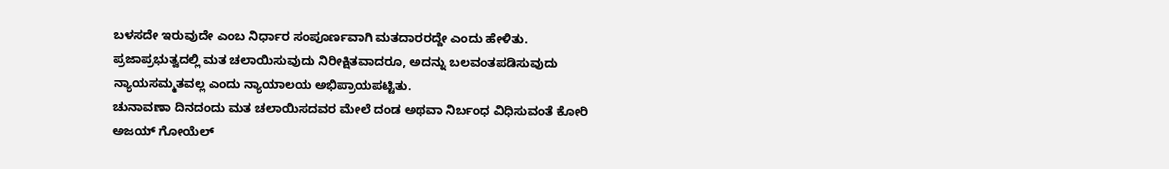ಬಳಸದೇ ಇರುವುದೇ ಎಂಬ ನಿರ್ಧಾರ ಸಂಪೂರ್ಣವಾಗಿ ಮತದಾರರದ್ದೇ ಎಂದು ಹೇಳಿತು. ಪ್ರಜಾಪ್ರಭುತ್ವದಲ್ಲಿ ಮತ ಚಲಾಯಿಸುವುದು ನಿರೀಕ್ಷಿತವಾದರೂ, ಅದನ್ನು ಬಲವಂತಪಡಿಸುವುದು ನ್ಯಾಯಸಮ್ಮತವಲ್ಲ ಎಂದು ನ್ಯಾಯಾಲಯ ಅಭಿಪ್ರಾಯಪಟ್ಟಿತು.
ಚುನಾವಣಾ ದಿನದಂದು ಮತ ಚಲಾಯಿಸದವರ ಮೇಲೆ ದಂಡ ಅಥವಾ ನಿರ್ಬಂಧ ವಿಧಿಸುವಂತೆ ಕೋರಿ ಅಜಯ್ ಗೋಯೆಲ್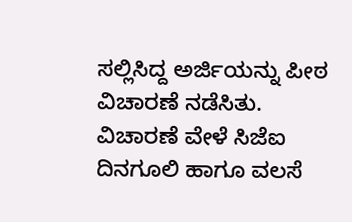ಸಲ್ಲಿಸಿದ್ದ ಅರ್ಜಿಯನ್ನು ಪೀಠ ವಿಚಾರಣೆ ನಡೆಸಿತು.
ವಿಚಾರಣೆ ವೇಳೆ ಸಿಜೆಐ ದಿನಗೂಲಿ ಹಾಗೂ ವಲಸೆ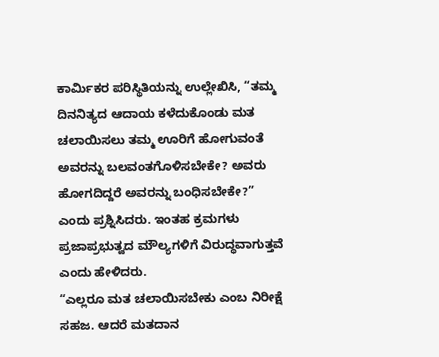ಕಾರ್ಮಿಕರ ಪರಿಸ್ಥಿತಿಯನ್ನು ಉಲ್ಲೇಖಿಸಿ, “ತಮ್ಮ ದಿನನಿತ್ಯದ ಆದಾಯ ಕಳೆದುಕೊಂಡು ಮತ ಚಲಾಯಿಸಲು ತಮ್ಮ ಊರಿಗೆ ಹೋಗುವಂತೆ ಅವರನ್ನು ಬಲವಂತಗೊಳಿಸಬೇಕೇ? ಅವರು ಹೋಗದಿದ್ದರೆ ಅವರನ್ನು ಬಂಧಿಸಬೇಕೇ?” ಎಂದು ಪ್ರಶ್ನಿಸಿದರು. ಇಂತಹ ಕ್ರಮಗಳು ಪ್ರಜಾಪ್ರಭುತ್ವದ ಮೌಲ್ಯಗಳಿಗೆ ವಿರುದ್ಧವಾಗುತ್ತವೆ ಎಂದು ಹೇಳಿದರು.
“ಎಲ್ಲರೂ ಮತ ಚಲಾಯಿಸಬೇಕು ಎಂಬ ನಿರೀಕ್ಷೆ ಸಹಜ. ಆದರೆ ಮತದಾನ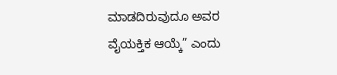ಮಾಡದಿರುವುದೂ ಅವರ ವೈಯಕ್ತಿಕ ಆಯ್ಕೆ” ಎಂದು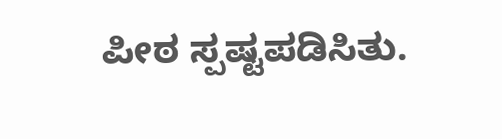ಪೀಠ ಸ್ಪಷ್ಟಪಡಿಸಿತು.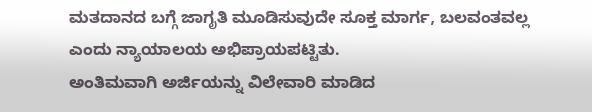ಮತದಾನದ ಬಗ್ಗೆ ಜಾಗೃತಿ ಮೂಡಿಸುವುದೇ ಸೂಕ್ತ ಮಾರ್ಗ, ಬಲವಂತವಲ್ಲ ಎಂದು ನ್ಯಾಯಾಲಯ ಅಭಿಪ್ರಾಯಪಟ್ಟಿತು.
ಅಂತಿಮವಾಗಿ ಅರ್ಜಿಯನ್ನು ವಿಲೇವಾರಿ ಮಾಡಿದ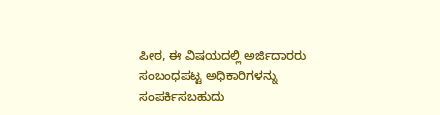ಪೀಠ, ಈ ವಿಷಯದಲ್ಲಿ ಅರ್ಜಿದಾರರು ಸಂಬಂಧಪಟ್ಟ ಅಧಿಕಾರಿಗಳನ್ನು ಸಂಪರ್ಕಿಸಬಹುದು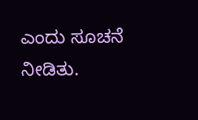ಎಂದು ಸೂಚನೆ ನೀಡಿತು.